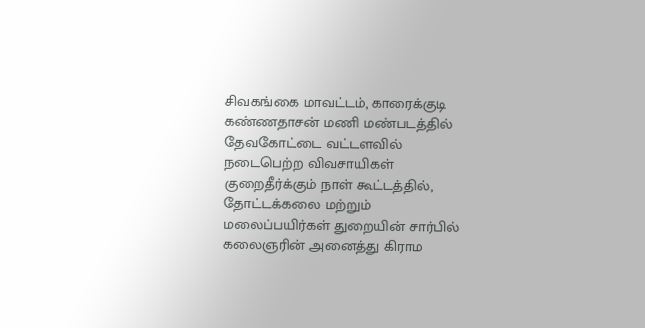சிவகங்கை மாவட்டம், காரைக்குடி கண்ணதாசன் மணி மண்படத்தில் தேவகோட்டை வட்டளவில் நடைபெற்ற விவசாயிகள் குறைதீர்க்கும் நாள் கூட்டத்தில், தோட்டக்கலை மற்றும் மலைப்பயிர்கள் துறையின் சார்பில் கலைஞரின் அனைத்து கிராம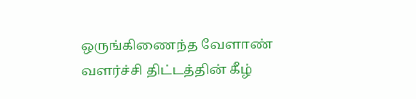ஒருங்கிணைந்த வேளாண் வளர்ச்சி திட்டத்தின் கீழ்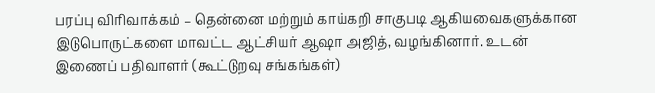பரப்பு விரிவாக்கம் – தென்னை மற்றும் காய்கறி சாகுபடி ஆகியவைகளுக்கான இடுபொருட்களை மாவட்ட ஆட்சியர் ஆஷா அஜித், வழங்கினார். உடன் இணைப் பதிவாளர் (கூட்டுறவு சங்கங்கள்)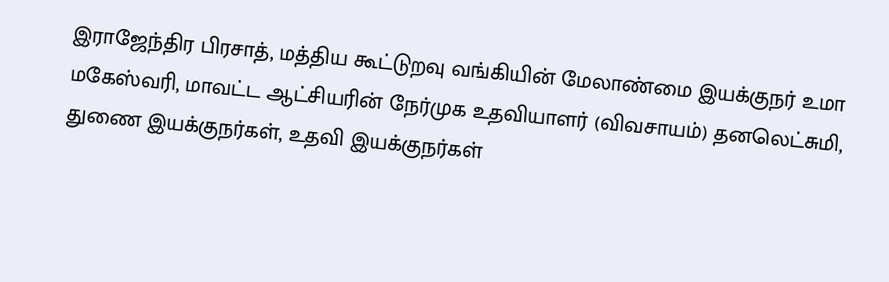இராஜேந்திர பிரசாத், மத்திய கூட்டுறவு வங்கியின் மேலாண்மை இயக்குநர் உமா மகேஸ்வரி, மாவட்ட ஆட்சியரின் நேர்முக உதவியாளர் (விவசாயம்) தனலெட்சுமி, துணை இயக்குநர்கள், உதவி இயக்குநர்கள்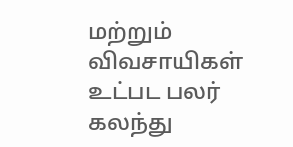மற்றும் விவசாயிகள் உட்பட பலர் கலந்து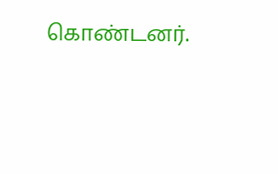கொண்டனர்.